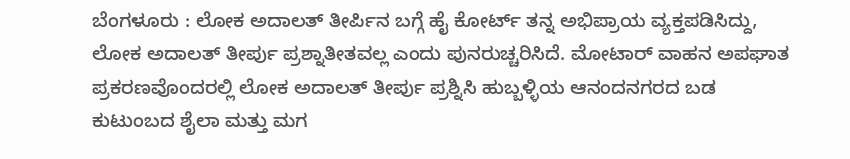ಬೆಂಗಳೂರು : ಲೋಕ ಅದಾಲತ್ ತೀರ್ಪಿನ ಬಗ್ಗೆ ಹೈ ಕೋರ್ಟ್ ತನ್ನ ಅಭಿಪ್ರಾಯ ವ್ಯಕ್ತಪಡಿಸಿದ್ದು, ಲೋಕ ಅದಾಲತ್ ತೀರ್ಪು ಪ್ರಶ್ನಾತೀತವಲ್ಲ ಎಂದು ಪುನರುಚ್ಚರಿಸಿದೆ. ಮೋಟಾರ್ ವಾಹನ ಅಪಘಾತ ಪ್ರಕರಣವೊಂದರಲ್ಲಿ ಲೋಕ ಅದಾಲತ್ ತೀರ್ಪು ಪ್ರಶ್ನಿಸಿ ಹುಬ್ಬಳ್ಳಿಯ ಆನಂದನಗರದ ಬಡ ಕುಟುಂಬದ ಶೈಲಾ ಮತ್ತು ಮಗ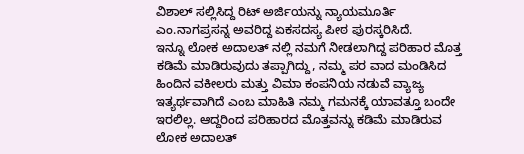ವಿಶಾಲ್ ಸಲ್ಲಿಸಿದ್ದ ರಿಟ್ ಅರ್ಜಿಯನ್ನು ನ್ಯಾಯಮೂರ್ತಿ ಎಂ.ನಾಗಪ್ರಸನ್ನ ಅವರಿದ್ದ ಏಕಸದಸ್ಯ ಪೀಠ ಪುರಸ್ಕರಿಸಿದೆ.
ಇನ್ನೂ ಲೋಕ ಅದಾಲತ್ ನಲ್ಲಿ ನಮಗೆ ನೀಡಲಾಗಿದ್ದ ಪರಿಹಾರ ಮೊತ್ತ ಕಡಿಮೆ ಮಾಡಿರುವುದು ತಪ್ಪಾಗಿದ್ದು, ನಮ್ಮ ಪರ ವಾದ ಮಂಡಿಸಿದ ಹಿಂದಿನ ವಕೀಲರು ಮತ್ತು ವಿಮಾ ಕಂಪನಿಯ ನಡುವೆ ವ್ಯಾಜ್ಯ ಇತ್ಯರ್ಥವಾಗಿದೆ ಎಂಬ ಮಾಹಿತಿ ನಮ್ಮ ಗಮನಕ್ಕೆ ಯಾವತ್ತೂ ಬಂದೇ ಇರಲಿಲ್ಲ. ಆದ್ದರಿಂದ ಪರಿಹಾರದ ಮೊತ್ತವನ್ನು ಕಡಿಮೆ ಮಾಡಿರುವ ಲೋಕ ಅದಾಲತ್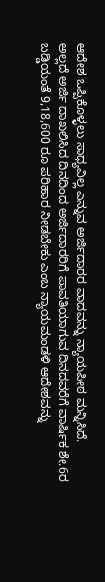ಆದೇಶ ಒಪ್ಪಿಕೊಳ್ಳಲು ಸಾಧ್ಯವಿಲ್ಲ ಎನ್ನುವ ಅರ್ಜಿದಾರರ ವಾದವನ್ನು ನ್ಯಾಯಪೀಠ ಮನ್ನಿಸಿದೆ.
ಅಲ್ಲದೆ ಅರ್ಜಿ ದಾಖಲಿಸಿದ ದಿನದಿಂದ ಅರ್ಜಿದಾರರಿಗೆ ಪಾವತಿಯಾಗುವ ದಿನದವರೆಗೆ ವಾರ್ಷಿಕ ಶೇ.6ರ ಬಡ್ಡಿಯಂತೆ 9,18,600 ರೂ ಪರಿಹಾರ ನೀಡಬೇಕು ಎಂಬ ನ್ಯಾಯಮಂಡಳಿ ಆದೇಶವನ್ನು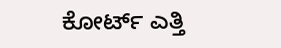ಕೋರ್ಟ್ ಎತ್ತಿ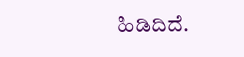ಹಿಡಿದಿದೆ.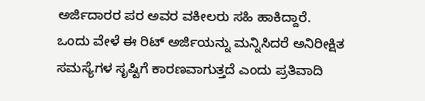ಅರ್ಜಿದಾರರ ಪರ ಅವರ ವಕೀಲರು ಸಹಿ ಹಾಕಿದ್ದಾರೆ.
ಒಂದು ವೇಳೆ ಈ ರಿಟ್ ಅರ್ಜಿಯನ್ನು ಮನ್ನಿಸಿದರೆ ಅನಿರೀಕ್ಷಿತ ಸಮಸ್ಯೆಗಳ ಸೃಷ್ಟಿಗೆ ಕಾರಣವಾಗುತ್ತದೆ ಎಂದು ಪ್ರತಿವಾದಿ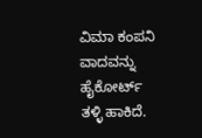ವಿಮಾ ಕಂಪನಿ ವಾದವನ್ನು ಹೈಕೋರ್ಟ್ ತಳ್ಳಿ ಹಾಕಿದೆ.